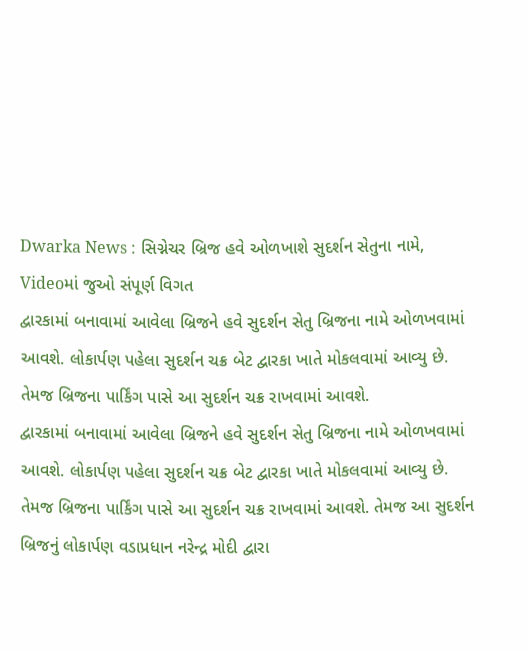Dwarka News : સિગ્નેચર બ્રિજ હવે ઓળખાશે સુદર્શન સેતુના નામે, Videoમાં જુઓ સંપૂર્ણ વિગત
દ્વારકામાં બનાવામાં આવેલા બ્રિજને હવે સુદર્શન સેતુ બ્રિજના નામે ઓળખવામાં આવશે. લોકાર્પણ પહેલા સુદર્શન ચક્ર બેટ દ્વારકા ખાતે મોકલવામાં આવ્યુ છે. તેમજ બ્રિજના પાર્કિંગ પાસે આ સુદર્શન ચક્ર રાખવામાં આવશે.
દ્વારકામાં બનાવામાં આવેલા બ્રિજને હવે સુદર્શન સેતુ બ્રિજના નામે ઓળખવામાં આવશે. લોકાર્પણ પહેલા સુદર્શન ચક્ર બેટ દ્વારકા ખાતે મોકલવામાં આવ્યુ છે. તેમજ બ્રિજના પાર્કિંગ પાસે આ સુદર્શન ચક્ર રાખવામાં આવશે. તેમજ આ સુદર્શન બ્રિજનું લોકાર્પણ વડાપ્રધાન નરેન્દ્ર મોદી દ્વારા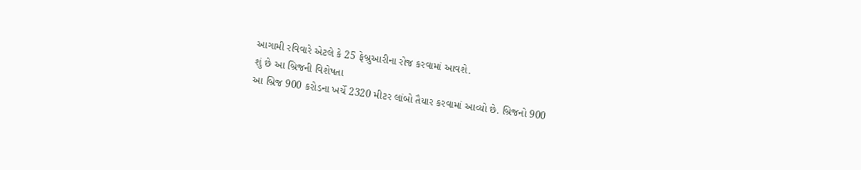આગામી રવિવારે એટલે કે 25 ફેબ્રુઆરીના રોજ કરવામાં આવશે.
શું છે આ બ્રિજની વિશેષતા
આ બ્રિજ 900 કરોડના ખર્ચે 2320 મીટર લાંબો તૈયાર કરવામાં આવ્યો છે. બ્રિજનો 900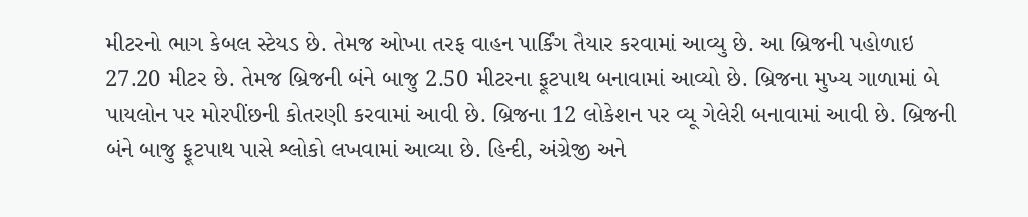મીટરનો ભાગ કેબલ સ્ટેયડ છે. તેમજ ઓખા તરફ વાહન પાર્કિંગ તૈયાર કરવામાં આવ્યુ છે. આ બ્રિજની પહોળાઇ 27.20 મીટર છે. તેમજ બ્રિજની બંને બાજુ 2.50 મીટરના ફૂટપાથ બનાવામાં આવ્યો છે. બ્રિજના મુખ્ય ગાળામાં બે પાયલોન પર મોરપીંછની કોતરણી કરવામાં આવી છે. બ્રિજના 12 લોકેશન પર વ્યૂ ગેલેરી બનાવામાં આવી છે. બ્રિજની બંને બાજુ ફૂટપાથ પાસે શ્લોકો લખવામાં આવ્યા છે. હિન્દી, અંગ્રેજી અને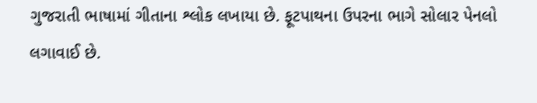ગુજરાતી ભાષામાં ગીતાના શ્લોક લખાયા છે. ફૂટપાથના ઉપરના ભાગે સોલાર પેનલો લગાવાઈ છે.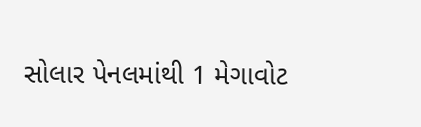સોલાર પેનલમાંથી 1 મેગાવોટ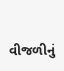વીજળીનું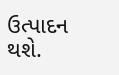ઉત્પાદન થશે.